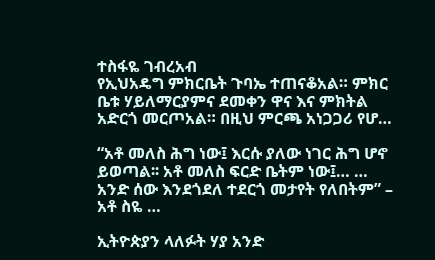ተስፋዬ ገብረአብ
የኢህአዴግ ምክርቤት ጉባኤ ተጠናቆአል። ምክር ቤቱ ሃይለማርያምና ደመቀን ዋና እና ምክትል አድርጎ መርጦአል። በዚህ ምርጫ አነጋጋሪ የሆ…

“አቶ መለስ ሕግ ነው፤ እርሱ ያለው ነገር ሕግ ሆኖ ይወጣል፡፡ አቶ መለስ ፍርድ ቤትም ነው፤… … አንድ ሰው እንደጎደለ ተደርጎ መታየት የለበትም” – አቶ ስዬ …

ኢትዮጵያን ላለፉት ሃያ አንድ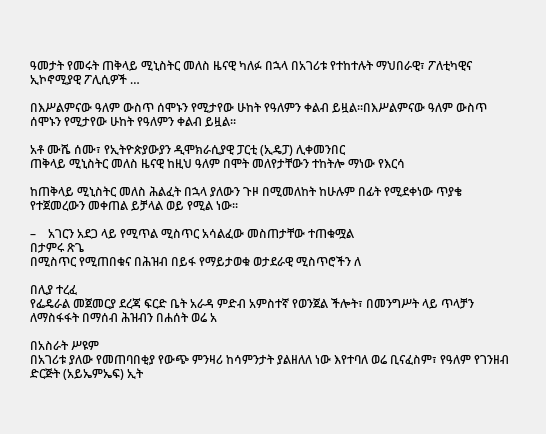ዓመታት የመሩት ጠቅላይ ሚኒስትር መለስ ዜናዊ ካለፉ በኋላ በአገሪቱ የተከተሉት ማህበራዊ፣ ፖለቲካዊና ኢኮኖሚያዊ ፖሊሲዎች …

በእሥልምናው ዓለም ውስጥ ሰሞኑን የሚታየው ሁከት የዓለምን ቀልብ ይዟል፡፡በእሥልምናው ዓለም ውስጥ ሰሞኑን የሚታየው ሁከት የዓለምን ቀልብ ይዟል፡፡

አቶ ሙሼ ሰሙ፣ የኢትዮጵያውያን ዲሞክራሲያዊ ፓርቲ (ኢዴፓ) ሊቀመንበር
ጠቅላይ ሚኒስትር መለስ ዜናዊ ከዚህ ዓለም በሞት መለየታቸውን ተከትሎ ማነው የእርሳ

ከጠቅላይ ሚኒስትር መለስ ሕልፈት በኋላ ያለውን ጉዞ በሚመለከት ከሁሉም በፊት የሚደቀነው ጥያቄ የተጀመረውን መቀጠል ይቻላል ወይ የሚል ነው፡፡

–    አገርን አደጋ ላይ የሚጥል ሚስጥር አሳልፈው መስጠታቸው ተጠቁሟል
በታምሩ ጽጌ
በሚስጥር የሚጠበቁና በሕዝብ በይፋ የማይታወቁ ወታደራዊ ሚስጥሮችን ለ

በሊያ ተረፈ
የፌዴራል መጀመርያ ደረጃ ፍርድ ቤት አራዳ ምድብ አምስተኛ የወንጀል ችሎት፣ በመንግሥት ላይ ጥላቻን ለማስፋፋት በማሰብ ሕዝብን በሐሰት ወሬ አ

በአስራት ሥዩም
በአገሪቱ ያለው የመጠባበቂያ የውጭ ምንዛሪ ከሳምንታት ያልዘለለ ነው እየተባለ ወሬ ቢናፈስም፣ የዓለም የገንዘብ ድርጅት (አይኤምኤፍ) ኢት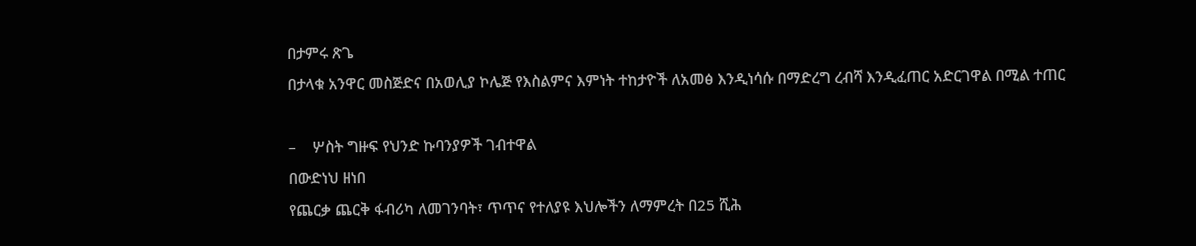በታምሩ ጽጌ
በታላቁ አንዋር መስጅድና በአወሊያ ኮሌጅ የእስልምና እምነት ተከታዮች ለአመፅ እንዲነሳሱ በማድረግ ረብሻ እንዲፈጠር አድርገዋል በሚል ተጠር

–    ሦስት ግዙፍ የህንድ ኩባንያዎች ገብተዋል
በውድነህ ዘነበ
የጨርቃ ጨርቅ ፋብሪካ ለመገንባት፣ ጥጥና የተለያዩ እህሎችን ለማምረት በ25 ሺሕ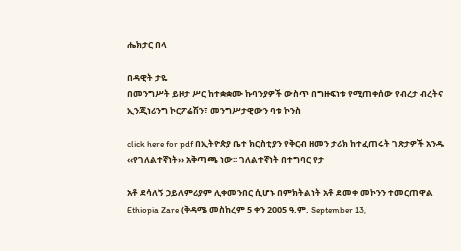ሔክታር በላ

በዳዊት ታዬ
በመንግሥት ይዞታ ሥር ከተቋቋሙ ኩባንያዎች ውስጥ በግዙፍነቱ የሚጠቀሰው የብረታ ብረትና ኢንጂነሪንግ ኮርፖሬሽን፣ መንግሥታዊውን ባቱ ኮንስ

click here for pdf በኢትዮጵያ ቤተ ክርስቲያን የቅርብ ዘመን ታሪክ ከተፈጠሩት ገጽታዎች አንዱ ‹‹የገለልተኛነት›› አቅጣጫ ነው፡፡ ገለልተኛነት በተግባር የታ

አቶ ደሳለኝ ኃይለምሪያም ሊቀመንበር ሲሆኑ በምክትልነት አቶ ደመቀ መኮንን ተመርጠዋል
Ethiopia Zare (ቅዳሜ መስከረም 5 ቀን 2005 ዓ.ም. September 13,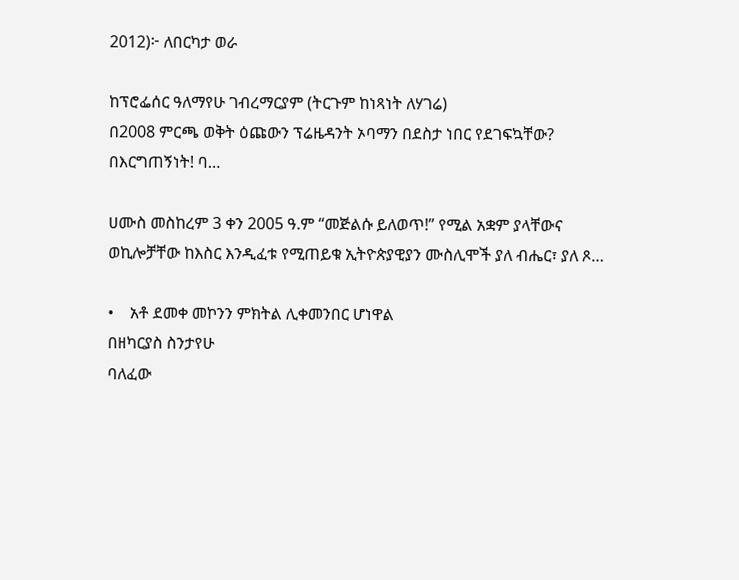2012)፦ ለበርካታ ወራ

ከፕሮፌሰር ዓለማየሁ ገብረማርያም (ትርጉም ከነጻነት ለሃገሬ)
በ2008 ምርጫ ወቅት ዕጩውን ፕሬዜዳንት ኦባማን በደስታ ነበር የደገፍኳቸው? በእርግጠኝነት! ባ…

ሀሙስ መስከረም 3 ቀን 2005 ዓ.ም “መጅልሱ ይለወጥ!” የሚል አቋም ያላቸውና ወኪሎቻቸው ከእስር እንዲፈቱ የሚጠይቁ ኢትዮጵያዊያን ሙስሊሞች ያለ ብሔር፣ ያለ ጾ…

•    አቶ ደመቀ መኮንን ምክትል ሊቀመንበር ሆነዋል
በዘካርያስ ስንታየሁ
ባለፈው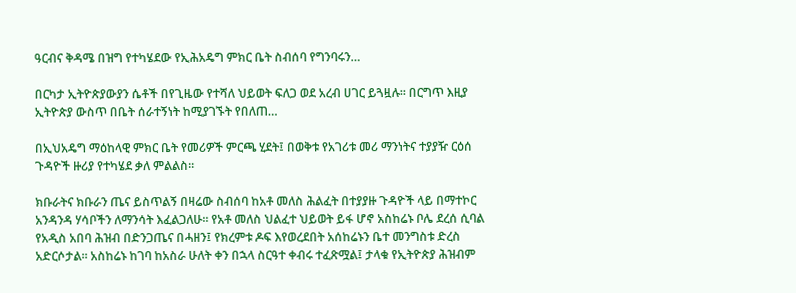ዓርብና ቅዳሜ በዝግ የተካሄደው የኢሕአዴግ ምክር ቤት ስብሰባ የግንባሩን…

በርካታ ኢትዮጵያውያን ሴቶች በየጊዜው የተሻለ ህይወት ፍለጋ ወደ አረብ ሀገር ይጓዟሉ። በርግጥ እዚያ ኢትዮጵያ ውስጥ በቤት ሰራተኝነት ከሚያገኙት የበለጠ…

በኢህአዴግ ማዕከላዊ ምክር ቤት የመሪዎች ምርጫ ሂደት፤ በወቅቱ የአገሪቱ መሪ ማንነትና ተያያዥ ርዕሰ ጉዳዮች ዙሪያ የተካሄደ ቃለ ምልልስ።

ክቡራትና ክቡራን ጤና ይስጥልኝ በዛሬው ስብሰባ ከአቶ መለስ ሕልፈት በተያያዙ ጉዳዮች ላይ በማተኮር አንዳንዳ ሃሳቦችን ለማንሳት እፈልጋለሁ፡፡ የአቶ መለስ ህልፈተ ህይወት ይፋ ሆኖ አስከሬኑ ቦሌ ደረሰ ሲባል የአዲስ አበባ ሕዝብ በድንጋጤና በሓዘን፤ የክረምቱ ዶፍ እየወረደበት አሰከሬኑን ቤተ መንግስቱ ድረስ አድርሶታል፡፡ አስከሬኑ ከገባ ከአስራ ሁለት ቀን በኋላ ስርዓተ ቀብሩ ተፈጽሟል፤ ታላቁ የኢትዮጵያ ሕዝብም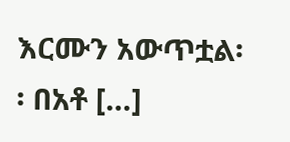እርሙን አውጥቷል፡፡ በአቶ […]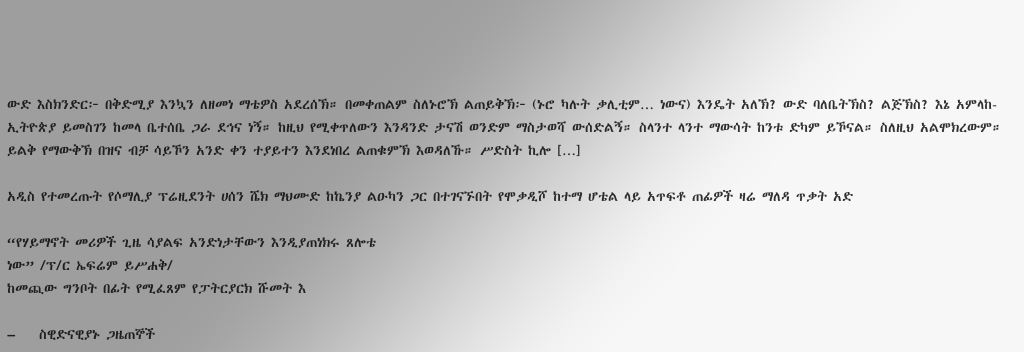ውድ እስክንድር፦ በቅድሚያ እንኳን ለዘመነ ማቴዎስ አደረሰኽ። በመቀጠልም ስለኑሮኽ ልጠይቅኽ፦ (ኑሮ ካሉት ቃሊቲም… ነውና) እንዴት አለኽ? ውድ ባለቤትኽስ? ልጅኽስ? እኔ አምላከ-ኢትዮጵያ ይመስገን ከመላ ቤተሰቤ ጋራ ደኅና ነኝ። ከዚህ የሚቀጥለውን እንዳንድ ታናሽ ወንድም ማስታወሻ ውሰድልኝ። ስላንተ ላንተ ማውሳት ከንቱ ድካም ይኾናል። ስለዚህ አልሞክረውም። ይልቅ የማውቅኽ በዝና ብቻ ሳይኾን አንድ ቀን ተያይተን እንደነበረ ልጠቁምኽ እወዳለኹ። ሥድስት ኪሎ […]

አዲስ የተመረጡት የሶማሊያ ፕሬዚደንት ሀሰን ሼክ ማህሙድ ከኬንያ ልዑካን ጋር በተገናኙበት የሞቃዲሾ ከተማ ሆቴል ላይ አጥፍቶ ጠፊዎች ዛሬ ማለዳ ጥቃት አድ

“የሃይማኖት መሪዎች ጊዜ ሳያልፍ አንድነታቸውን እንዲያጠነክሩ ጸሎቴ
ነው” /ፕ/ር ኤፍሬም ይሥሐቅ/
ከመጪው ግንቦት በፊት የሚፈጸም የፓትርያርክ ሹመት እ

–    ስዊድናዊያኑ ጋዜጠኞች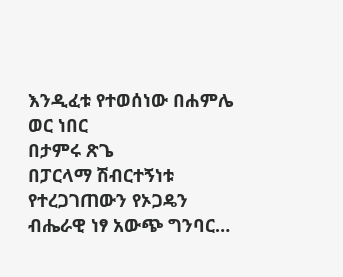እንዲፈቱ የተወሰነው በሐምሌ ወር ነበር
በታምሩ ጽጌ
በፓርላማ ሽብርተኝነቱ የተረጋገጠውን የኦጋዴን ብሔራዊ ነፃ አውጭ ግንባር…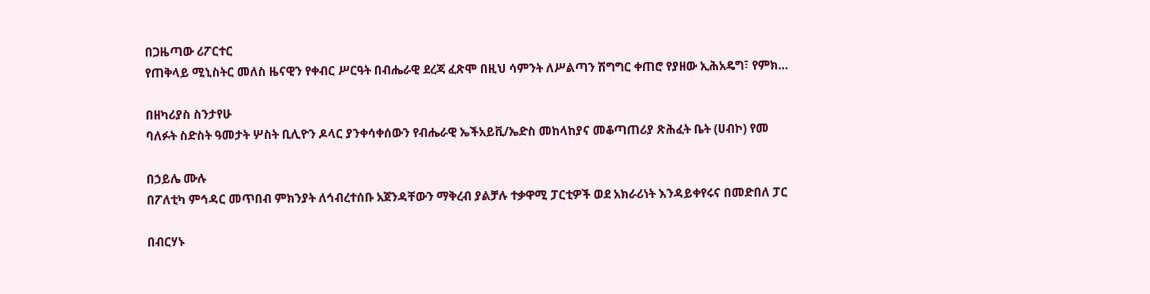በጋዜጣው ሪፖርተር
የጠቅላይ ሚኒስትር መለስ ዜናዊን የቀብር ሥርዓት በብሔራዊ ደረጃ ፈጽሞ በዚህ ሳምንት ለሥልጣን ሽግግር ቀጠሮ የያዘው ኢሕአዴግ፣ የምክ…

በዘካሪያስ ስንታየሁ
ባለፉት ስድስት ዓመታት ሦስት ቢሊዮን ዶላር ያንቀሳቀሰውን የብሔራዊ ኤችአይቪ/ኤድስ መከላከያና መቆጣጠሪያ ጽሕፈት ቤት (ሀብኮ) የመ

በኃይሌ ሙሉ
በፖለቲካ ምኅዳር መጥበብ ምክንያት ለኅብረተሰቡ አጀንዳቸውን ማቅረብ ያልቻሉ ተቃዋሚ ፓርቲዎች ወደ አክራሪነት እንዳይቀየሩና በመድበለ ፓር

በብርሃኑ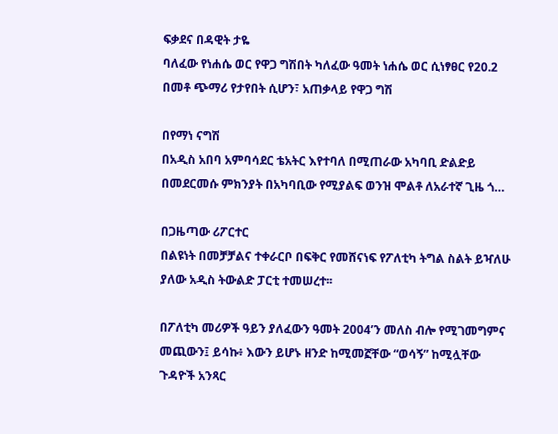ፍቃደና በዳዊት ታዬ
ባለፈው የነሐሴ ወር የዋጋ ግሽበት ካለፈው ዓመት ነሐሴ ወር ሲነፃፀር የ20.2 በመቶ ጭማሪ የታየበት ሲሆን፣ አጠቃላይ የዋጋ ግሽ

በየማነ ናግሽ
በአዲስ አበባ አምባሳደር ቴአትር እየተባለ በሚጠራው አካባቢ ድልድይ በመደርመሱ ምክንያት በአካባቢው የሚያልፍ ወንዝ ሞልቶ ለአራተኛ ጊዜ ጎ…

በጋዜጣው ሪፖርተር
በልዩነት በመቻቻልና ተቀራርቦ በፍቅር የመሸናነፍ የፖለቲካ ትግል ስልት ይዣለሁ ያለው አዲስ ትውልድ ፓርቲ ተመሠረተ፡፡

በፖለቲካ መሪዎች ዓይን ያለፈውን ዓመት 2004’ን መለስ ብሎ የሚገመግምና መጪውን፤ ይሳኩ፥ እውን ይሆኑ ዘንድ ከሚመኟቸው “ወሳኝ” ከሚሏቸው ጉዳዮች አንጻር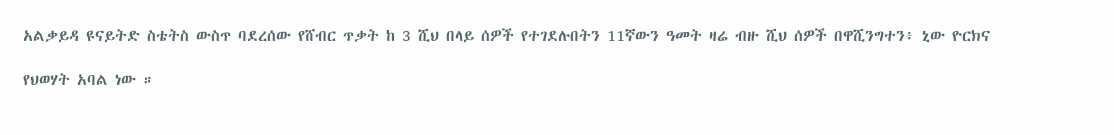አልቃይዳ ዩናይትድ ስቴትስ ውስጥ ባደረሰው የሸብር ጥቃት ከ 3 ሺህ በላይ ሰዎች የተገደሉበትን 11ኛውን ዓመት ዛሬ ብዙ ሺህ ሰዎች በዋሺንግተን፥ ኒው ዮርክና

የህወሃት አባል ነው ።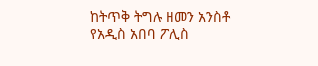ከትጥቅ ትግሉ ዘመን አንስቶ የአዲስ አበባ ፖሊስ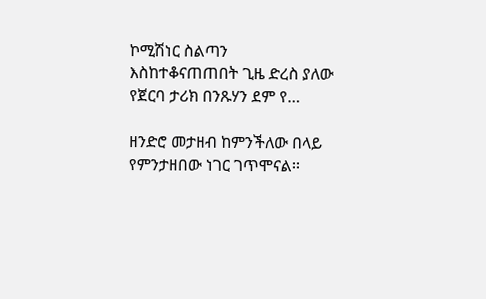ኮሚሽነር ስልጣን እስከተቆናጠጠበት ጊዜ ድረስ ያለው የጀርባ ታሪክ በንጹሃን ደም የ…

ዘንድሮ መታዘብ ከምንችለው በላይ የምንታዘበው ነገር ገጥሞናል፡፡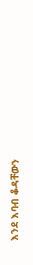እንደ እባብ ቆዳቸውን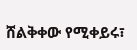ሸልቅቀው የሚቀይሩ፣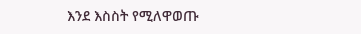እንደ እስስት የሚለዋወጡ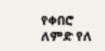የቀበሮ ለምድ የለ